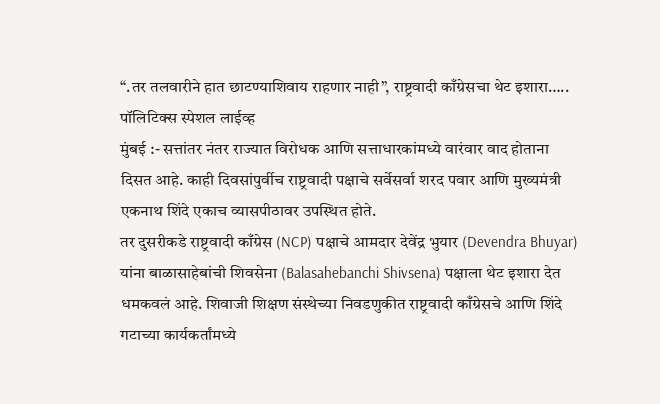“.तर तलवारीने हात छाटण्याशिवाय राहणार नाही”, राष्ट्रवादी काँग्रेसचा थेट इशारा…..
पॉलिटिक्स स्पेशल लाईव्ह
मुंबई :- सत्तांतर नंतर राज्यात विरोधक आणि सत्ताधारकांमध्ये वारंवार वाद होताना दिसत आहे. काही दिवसांपुर्वीच राष्ट्रवादी पक्षाचे सर्वेसर्वा शरद पवार आणि मुख्यमंत्री एकनाथ शिंदे एकाच व्यासपीठावर उपस्थित होते.
तर दुसरीकडे राष्ट्रवादी काँग्रेस (NCP) पक्षाचे आमदार देवेंद्र भुयार (Devendra Bhuyar) यांना बाळासाहेबांची शिवसेना (Balasahebanchi Shivsena) पक्षाला थेट इशारा देत धमकवलं आहे. शिवाजी शिक्षण संस्थेच्या निवडणुकीत राष्ट्रवादी काँग्रेसचे आणि शिंदे गटाच्या कार्यकर्तांमध्ये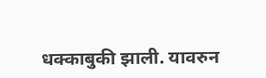धक्काबुकी झाली. यावरुन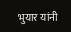भुयार यांनी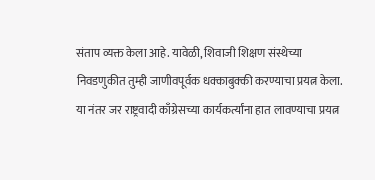संताप व्यक्त केला आहे. यावेळी, शिवाजी शिक्षण संस्थेच्या निवडणुकीत तुम्ही जाणीवपूर्वक धक्काबुक्की करण्याचा प्रयत्न केला.
या नंतर जर राष्ट्रवादी काँग्रेसच्या कार्यकर्त्यांना हात लावण्याचा प्रयत्न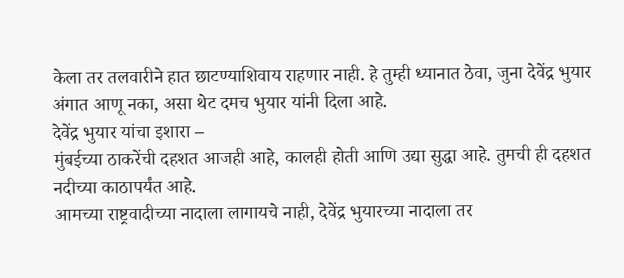केला तर तलवारीने हात छाटण्याशिवाय राहणार नाही. हे तुम्ही ध्यानात ठेवा, जुना देवेंद्र भुयार अंगात आणू नका, असा थेट दमच भुयार यांनी दिला आहे.
देवेंद्र भुयार यांचा इशारा –
मुंबईच्या ठाकरेंची दहशत आजही आहे, कालही होती आणि उद्या सुद्धा आहे. तुमची ही दहशत नदीच्या काठापर्यंत आहे.
आमच्या राष्ट्रवादीच्या नादाला लागायचे नाही, देवेंद्र भुयारच्या नादाला तर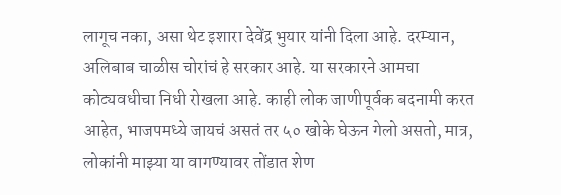लागूच नका, असा थेट इशारा देवेंद्र भुयार यांनी दिला आहे. दरम्यान, अलिबाब चाळीस चोरांचं हे सरकार आहे. या सरकारने आमचा कोट्यवधीचा निधी रोखला आहे. काही लोक जाणीपूर्वक बदनामी करत आहेत, भाजपमध्ये जायचं असतं तर ५० खोके घेऊन गेलो असतो, मात्र, लोकांनी माझ्या या वागण्यावर तोंडात शेण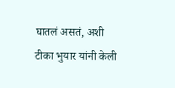घातलं असतं, अशी टीका भुयार यांनी केली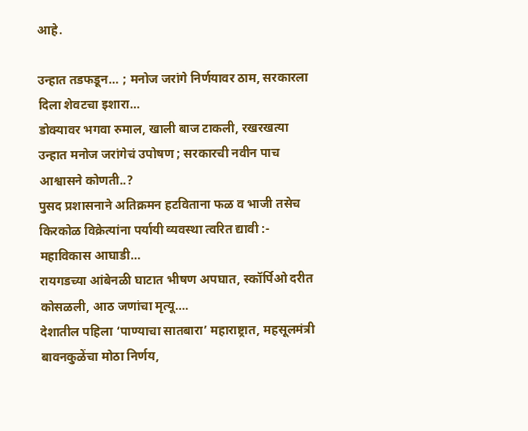आहे.

उन्हात तडफडून… ; मनोज जरांगे निर्णयावर ठाम, सरकारला दिला शेवटचा इशारा…
डोक्यावर भगवा रुमाल, खाली बाज टाकली, रखरखत्या उन्हात मनोज जरांगेचं उपोषण ; सरकारची नवीन पाच आश्वासने कोणती..?
पुसद प्रशासनाने अतिक्रमन हटविताना फळ व भाजी तसेच किरकोळ विक्रेत्यांना पर्यायी व्यवस्था त्वरित द्यावी :- महाविकास आघाडी…
रायगडच्या आंबेनळी घाटात भीषण अपघात, स्कॉर्पिओ दरीत कोसळली, आठ जणांचा मृत्यू….
देशातील पहिला ‘पाण्याचा सातबारा’ महाराष्ट्रात, महसूलमंत्री बावनकुळेंचा मोठा निर्णय,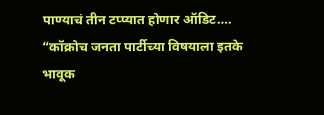पाण्याचं तीन टप्प्यात होणार ऑडिट….
“कॉक्रोच जनता पार्टीच्या विषयाला इतके भावूक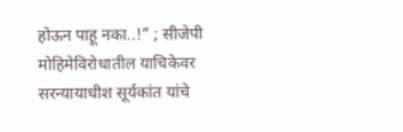होऊन पाहू नका..!” ; सीजेपी मोहिमेविरोधातील याचिकेवर सरन्यायाधीश सूर्यकांत यांचे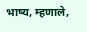भाष्य, म्हणाले,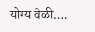योग्य वेळी….